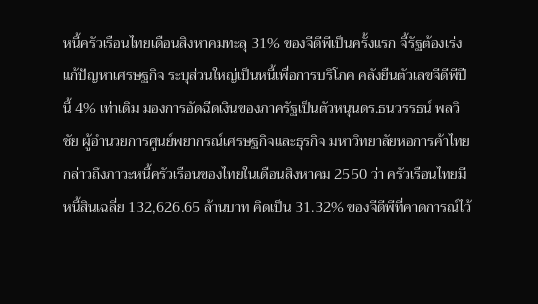หนี้ครัวเรือนไทยเดือนสิงหาคมทะลุ 31% ของจีดีพีเป็นครั้งแรก จี้รัฐต้องเร่งแก้ปัญหาเศรษฐกิจ ระบุส่วนใหญ่เป็นหนี้เพื่อการบริโภค คลังยืนตัวเลขจีดีพีปีนี้ 4% เท่าเดิม มองการอัดฉีดเงินของภาครัฐเป็นตัวหนุนดร.ธนวรรธน์ พลวิชัย ผู้อำนวยการศูนย์พยากรณ์เศรษฐกิจและธุรกิจ มหาวิทยาลัยหอการค้าไทย กล่าวถึงภาวะหนี้ครัวเรือนของไทยในเดือนสิงหาคม 2550 ว่า ครัวเรือนไทยมีหนี้สินเฉลี่ย 132,626.65 ล้านบาท คิดเป็น 31.32% ของจีดีพีที่คาดการณ์ไว้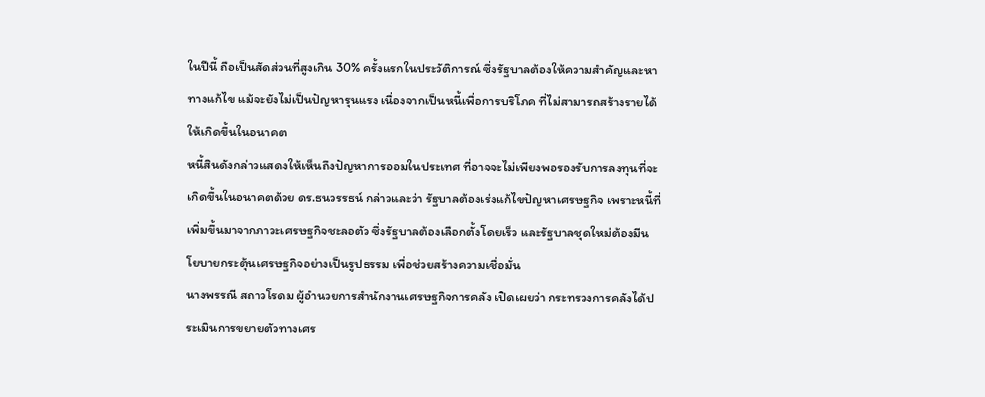ในปีนี้ ถือเป็นสัดส่วนที่สูงเกิน 30% ครั้งแรกในประวัติการณ์ ซึ่งรัฐบาลต้องให้ความสำคัญและหาทางแก้ไข แม้จะยังไม่เป็นปัญหารุนแรง เนื่องจากเป็นหนี้เพื่อการบริโภค ที่ไม่สามารถสร้างรายได้ให้เกิดขึ้นในอนาคต
หนี้สินดังกล่าวแสดงให้เห็นถึงปัญหาการออมในประเทศ ที่อาจจะไม่เพียงพอรองรับการลงทุนที่จะเกิดขึ้นในอนาคตด้วย ดร.ธนวรรธน์ กล่าวและว่า รัฐบาลต้องเร่งแก้ไขปัญหาเศรษฐกิจ เพราะหนี้ที่เพิ่มขึ้นมาจากภาวะเศรษฐกิจชะลอตัว ซึ่งรัฐบาลต้องเลือกตั้งโดยเร็ว และรัฐบาลชุดใหม่ต้องมีนโยบายกระตุ้นเศรษฐกิจอย่างเป็นรูปธรรม เพื่อช่วยสร้างความเชื่อมั่น
นางพรรณี สถาวโรดม ผู้อำนวยการสำนักงานเศรษฐกิจการคลัง เปิดเผยว่า กระทรวงการคลังได้ประเมินการขยายตัวทางเศร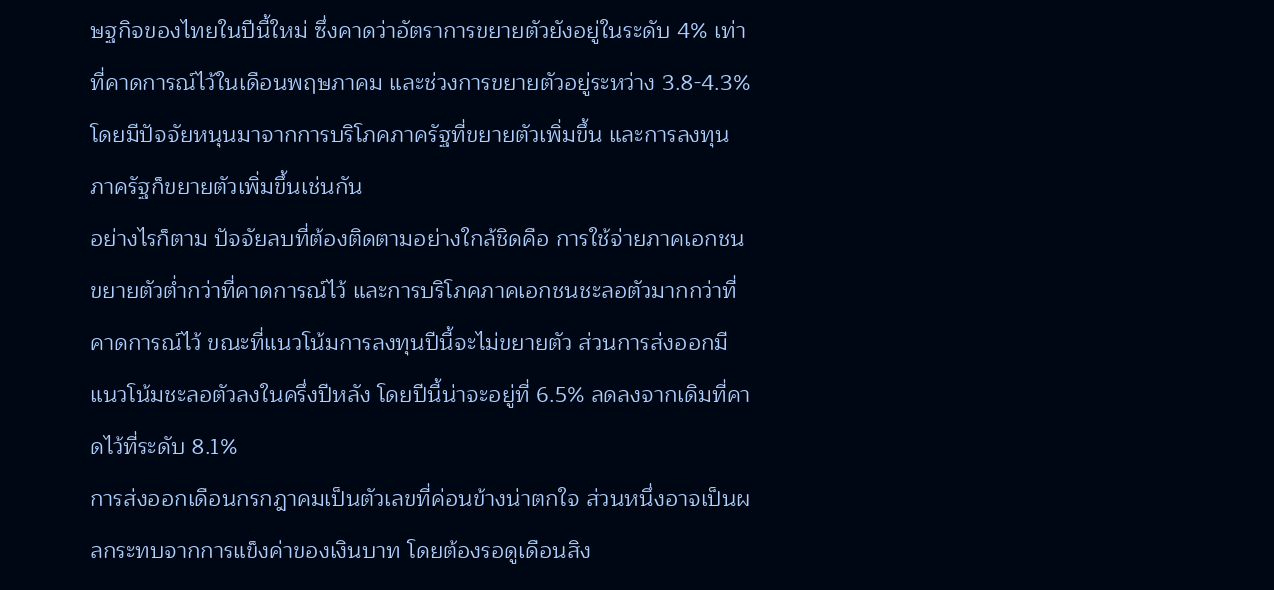ษฐกิจของไทยในปีนี้ใหม่ ซึ่งคาดว่าอัตราการขยายตัวยังอยู่ในระดับ 4% เท่าที่คาดการณ์ไว้ในเดือนพฤษภาคม และช่วงการขยายตัวอยู่ระหว่าง 3.8-4.3% โดยมีปัจจัยหนุนมาจากการบริโภคภาครัฐที่ขยายตัวเพิ่มขึ้น และการลงทุนภาครัฐก็ขยายตัวเพิ่มขึ้นเช่นกัน
อย่างไรก็ตาม ปัจจัยลบที่ต้องติดตามอย่างใกล้ชิดคือ การใช้จ่ายภาคเอกชน ขยายตัวต่ำกว่าที่คาดการณ์ไว้ และการบริโภคภาคเอกชนชะลอตัวมากกว่าที่คาดการณ์ไว้ ขณะที่แนวโน้มการลงทุนปีนี้จะไม่ขยายตัว ส่วนการส่งออกมีแนวโน้มชะลอตัวลงในครึ่งปีหลัง โดยปีนี้น่าจะอยู่ที่ 6.5% ลดลงจากเดิมที่คาดไว้ที่ระดับ 8.1%
การส่งออกเดือนกรกฎาคมเป็นตัวเลขที่ค่อนข้างน่าตกใจ ส่วนหนึ่งอาจเป็นผลกระทบจากการแข็งค่าของเงินบาท โดยต้องรอดูเดือนสิง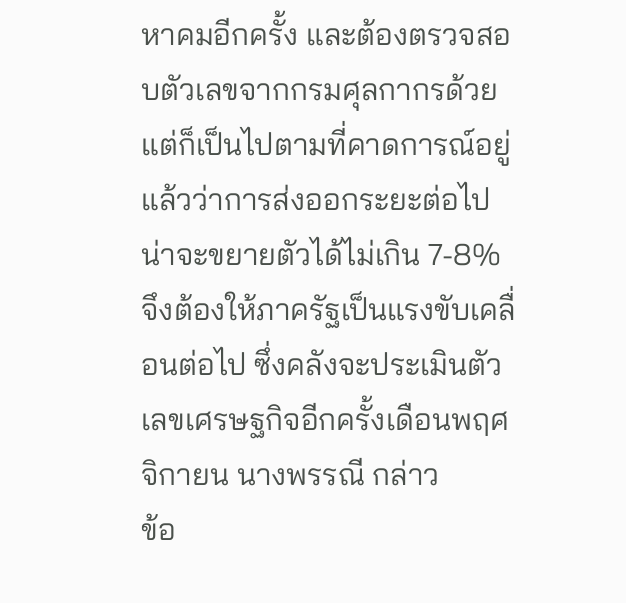หาคมอีกครั้ง และต้องตรวจสอบตัวเลขจากกรมศุลกากรด้วย แต่ก็เป็นไปตามที่คาดการณ์อยู่แล้วว่าการส่งออกระยะต่อไปน่าจะขยายตัวได้ไม่เกิน 7-8% จึงต้องให้ภาครัฐเป็นแรงขับเคลื่อนต่อไป ซึ่งคลังจะประเมินตัวเลขเศรษฐกิจอีกครั้งเดือนพฤศจิกายน นางพรรณี กล่าว
ข้อ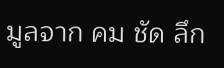มูลจาก คม ชัด ลึก